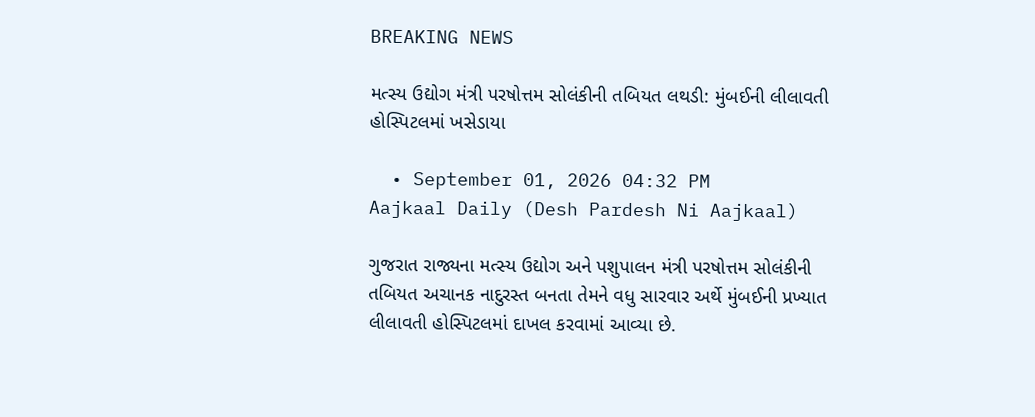BREAKING NEWS

મત્સ્ય ઉદ્યોગ મંત્રી પરષોત્તમ સોલંકીની તબિયત લથડી: મુંબઈની લીલાવતી હોસ્પિટલમાં ખસેડાયા

  • September 01, 2026 04:32 PM
Aajkaal Daily (Desh Pardesh Ni Aajkaal)

ગુજરાત રાજ્યના મત્સ્ય ઉદ્યોગ અને પશુપાલન મંત્રી પરષોત્તમ સોલંકીની તબિયત અચાનક નાદુરસ્ત બનતા તેમને વધુ સારવાર અર્થે મુંબઈની પ્રખ્યાત લીલાવતી હોસ્પિટલમાં દાખલ કરવામાં આવ્યા છે.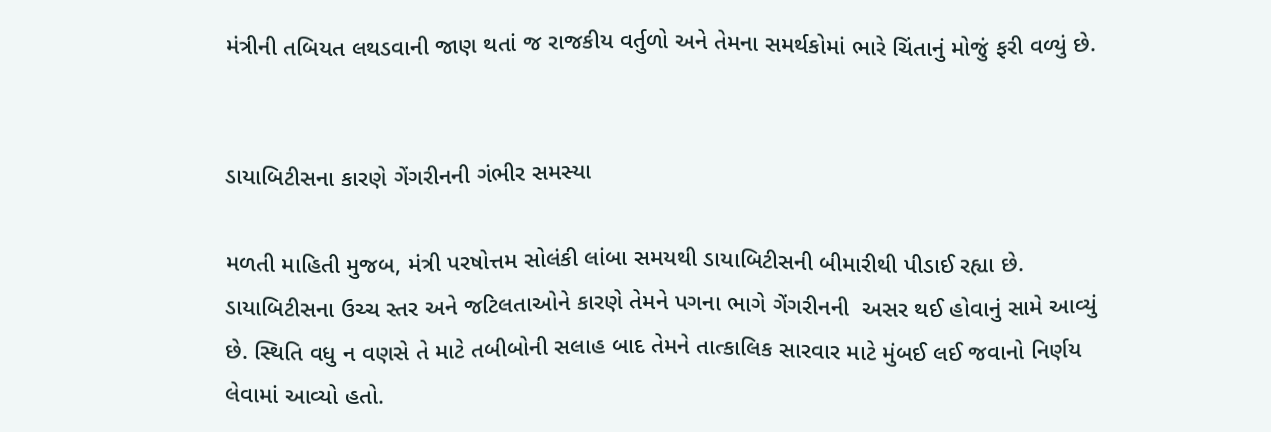મંત્રીની તબિયત લથડવાની જાણ થતાં જ રાજકીય વર્તુળો અને તેમના સમર્થકોમાં ભારે ચિંતાનું મોજું ફરી વળ્યું છે.


ડાયાબિટીસના કારણે ગેંગરીનની ગંભીર સમસ્યા

મળતી માહિતી મુજબ, મંત્રી પરષોત્તમ સોલંકી લાંબા સમયથી ડાયાબિટીસની બીમારીથી પીડાઈ રહ્યા છે. ડાયાબિટીસના ઉચ્ચ સ્તર અને જટિલતાઓને કારણે તેમને પગના ભાગે ગેંગરીનની  અસર થઈ હોવાનું સામે આવ્યું છે. સ્થિતિ વધુ ન વણસે તે માટે તબીબોની સલાહ બાદ તેમને તાત્કાલિક સારવાર માટે મુંબઈ લઈ જવાનો નિર્ણય લેવામાં આવ્યો હતો.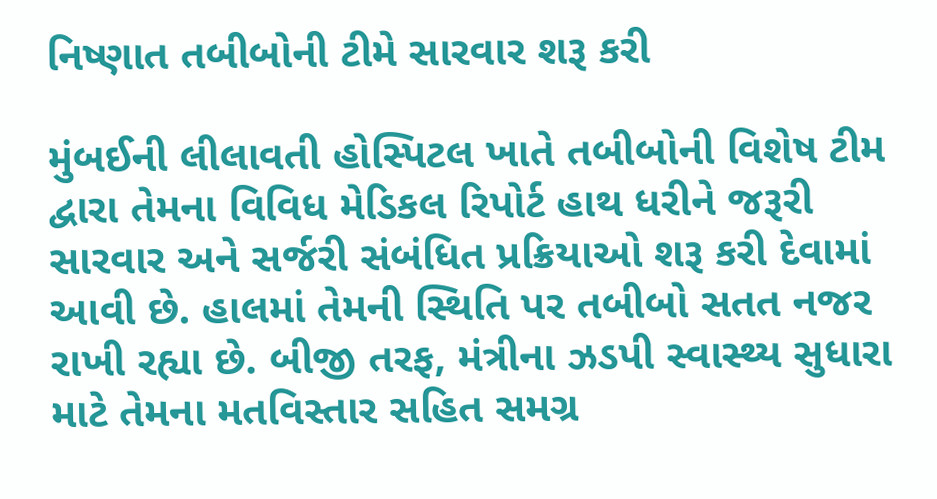નિષ્ણાત તબીબોની ટીમે સારવાર શરૂ કરી

મુંબઈની લીલાવતી હોસ્પિટલ ખાતે તબીબોની વિશેષ ટીમ દ્વારા તેમના વિવિધ મેડિકલ રિપોર્ટ હાથ ધરીને જરૂરી સારવાર અને સર્જરી સંબંધિત પ્રક્રિયાઓ શરૂ કરી દેવામાં આવી છે. હાલમાં તેમની સ્થિતિ પર તબીબો સતત નજર રાખી રહ્યા છે. બીજી તરફ, મંત્રીના ઝડપી સ્વાસ્થ્ય સુધારા માટે તેમના મતવિસ્તાર સહિત સમગ્ર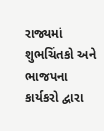રાજ્યમાં શુભચિંતકો અને ભાજપના કાર્યકરો દ્વારા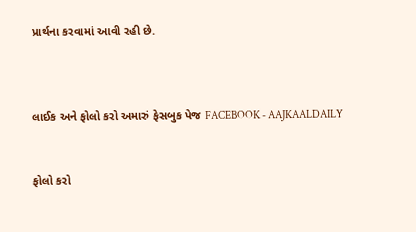પ્રાર્થના કરવામાં આવી રહી છે.



લાઈક અને ફોલો કરો અમારું ફેસબુક પેજ FACEBOOK - AAJKAALDAILY


ફોલો કરો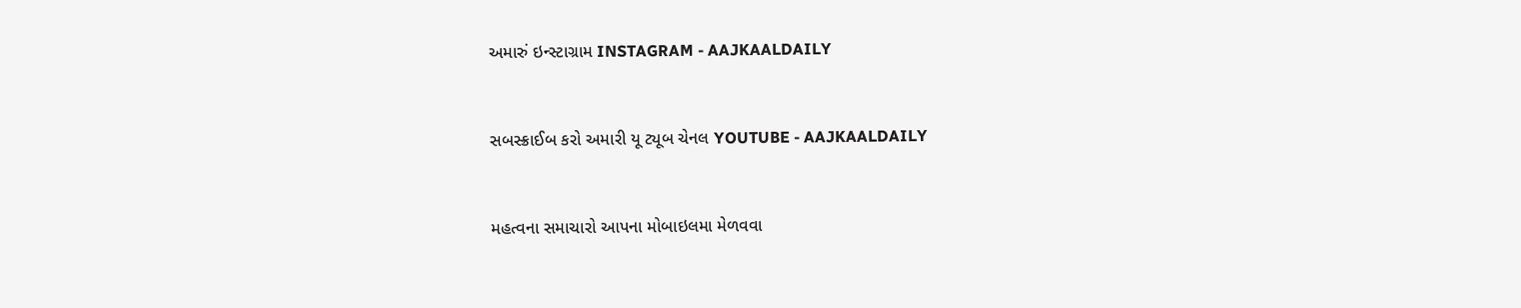અમારું ઇન્સ્ટાગ્રામ INSTAGRAM - AAJKAALDAILY


સબસ્ક્રાઈબ કરો અમારી યૂ ટ્યૂબ ચેનલ YOUTUBE - AAJKAALDAILY


મહત્વના સમાચારો આપના મોબાઇલમા મેળવવા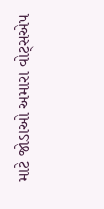માટે જોડાઓ અમારા વોટ્સએપ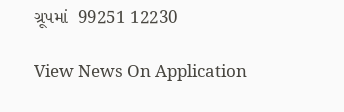ગ્રૂપમાં  99251 12230

View News On Application